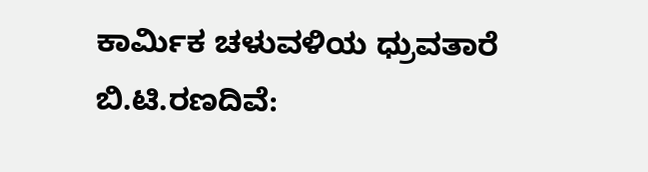ಕಾರ್ಮಿಕ ಚಳುವಳಿಯ ಧ್ರುವತಾರೆ ಬಿ.ಟಿ.ರಣದಿವೆ: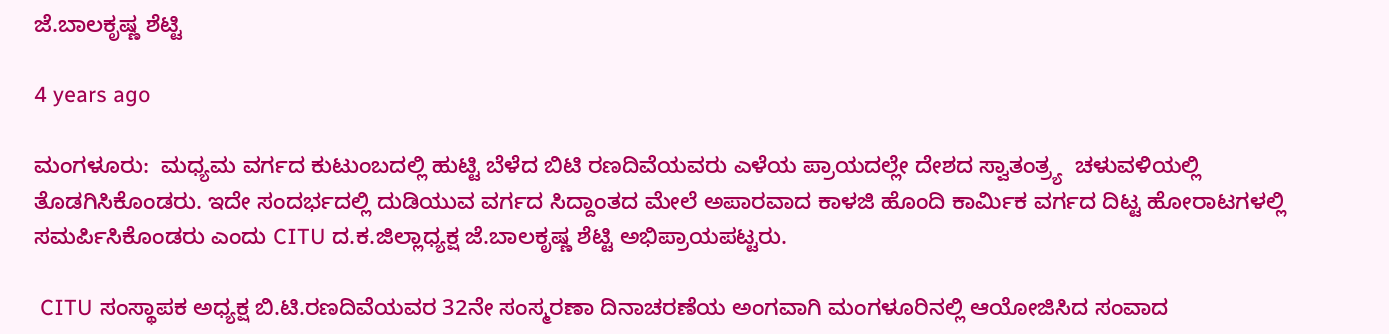ಜೆ.ಬಾಲಕೃಷ್ಣ ಶೆಟ್ಟಿ

4 years ago

ಮಂಗಳೂರು:  ಮಧ್ಯಮ ವರ್ಗದ ಕುಟುಂಬದಲ್ಲಿ ಹುಟ್ಟಿ ಬೆಳೆದ ಬಿಟಿ ರಣದಿವೆಯವರು ಎಳೆಯ ಪ್ರಾಯದಲ್ಲೇ ದೇಶದ ಸ್ವಾತಂತ್ರ್ಯ  ಚಳುವಳಿಯಲ್ಲಿ ತೊಡಗಿಸಿಕೊಂಡರು. ಇದೇ ಸಂದರ್ಭದಲ್ಲಿ ದುಡಿಯುವ ವರ್ಗದ ಸಿದ್ದಾಂತದ ಮೇಲೆ ಅಪಾರವಾದ ಕಾಳಜಿ ಹೊಂದಿ ಕಾರ್ಮಿಕ ವರ್ಗದ ದಿಟ್ಟ ಹೋರಾಟಗಳಲ್ಲಿ ಸಮರ್ಪಿಸಿಕೊಂಡರು ಎಂದು CITU ದ.ಕ.ಜಿಲ್ಲಾಧ್ಯಕ್ಷ ಜೆ.ಬಾಲಕೃಷ್ಣ ಶೆಟ್ಟಿ ಅಭಿಪ್ರಾಯಪಟ್ಟರು.

 CITU ಸಂಸ್ಥಾಪಕ ಅಧ್ಯಕ್ಷ ಬಿ.ಟಿ.ರಣದಿವೆಯವರ 32ನೇ ಸಂಸ್ಮರಣಾ ದಿನಾಚರಣೆಯ ಅಂಗವಾಗಿ ಮಂಗಳೂರಿನಲ್ಲಿ ಆಯೋಜಿಸಿದ ಸಂವಾದ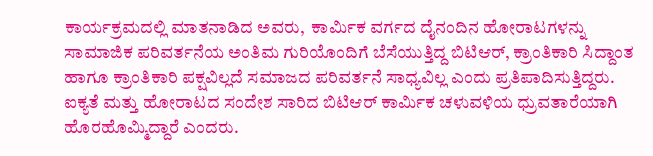ಕಾರ್ಯಕ್ರಮದಲ್ಲಿ ಮಾತನಾಡಿದ ಅವರು,  ಕಾರ್ಮಿಕ ವರ್ಗದ ದೈನಂದಿನ ಹೋರಾಟಗಳನ್ನು ಸಾಮಾಜಿಕ ಪರಿವರ್ತನೆಯ ಅಂತಿಮ ಗುರಿಯೊಂದಿಗೆ ಬೆಸೆಯುತ್ತಿದ್ದ ಬಿಟಿಆರ್, ಕ್ರಾಂತಿಕಾರಿ ಸಿದ್ದಾಂತ ಹಾಗೂ ಕ್ರಾಂತಿಕಾರಿ ಪಕ್ಷವಿಲ್ಲದೆ ಸಮಾಜದ ಪರಿವರ್ತನೆ ಸಾಧ್ಯವಿಲ್ಲ ಎಂದು ಪ್ರತಿಪಾದಿಸುತ್ತಿದ್ದರು. ಐಕ್ಯತೆ ಮತ್ತು ಹೋರಾಟದ ಸಂದೇಶ ಸಾರಿದ ಬಿಟಿಆರ್ ಕಾರ್ಮಿಕ ಚಳುವಳಿಯ ಧ್ರುವತಾರೆಯಾಗಿ ಹೊರಹೊಮ್ಮಿದ್ದಾರೆ ಎಂದರು.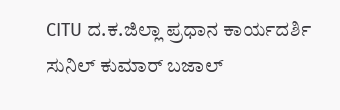CITU ದ.ಕ.ಜಿಲ್ಲಾ ಪ್ರಧಾನ ಕಾರ್ಯದರ್ಶಿ ಸುನಿಲ್ ಕುಮಾರ್ ಬಜಾಲ್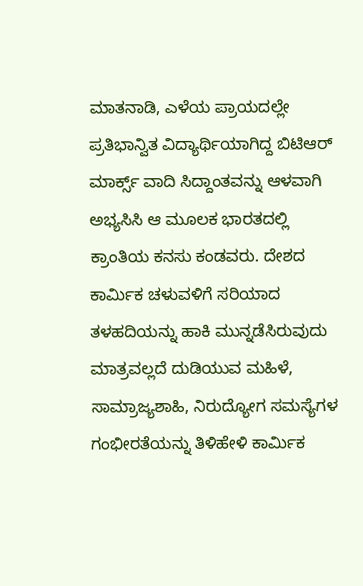ಮಾತನಾಡಿ, ಎಳೆಯ ಪ್ರಾಯದಲ್ಲೇ ಪ್ರತಿಭಾನ್ವಿತ ವಿದ್ಯಾರ್ಥಿಯಾಗಿದ್ದ ಬಿಟಿಆರ್ ಮಾರ್ಕ್ಸ್ ವಾದಿ ಸಿದ್ದಾಂತವನ್ನು ಆಳವಾಗಿ ಅಭ್ಯಸಿಸಿ ಆ ಮೂಲಕ ಭಾರತದಲ್ಲಿ ಕ್ರಾಂತಿಯ ಕನಸು ಕಂಡವರು. ದೇಶದ ಕಾರ್ಮಿಕ ಚಳುವಳಿಗೆ ಸರಿಯಾದ ತಳಹದಿಯನ್ನು ಹಾಕಿ ಮುನ್ನಡೆಸಿರುವುದು ಮಾತ್ರವಲ್ಲದೆ ದುಡಿಯುವ ಮಹಿಳೆ, ಸಾಮ್ರಾಜ್ಯಶಾಹಿ, ನಿರುದ್ಯೋಗ ಸಮಸ್ಯೆಗಳ ಗಂಭೀರತೆಯನ್ನು ತಿಳಿಹೇಳಿ ಕಾರ್ಮಿಕ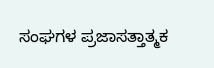ಸಂಘಗಳ ಪ್ರಜಾಸತ್ತಾತ್ಮಕ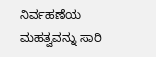ನಿರ್ವಹಣೆಯ ಮಹತ್ವವನ್ನು ಸಾರಿ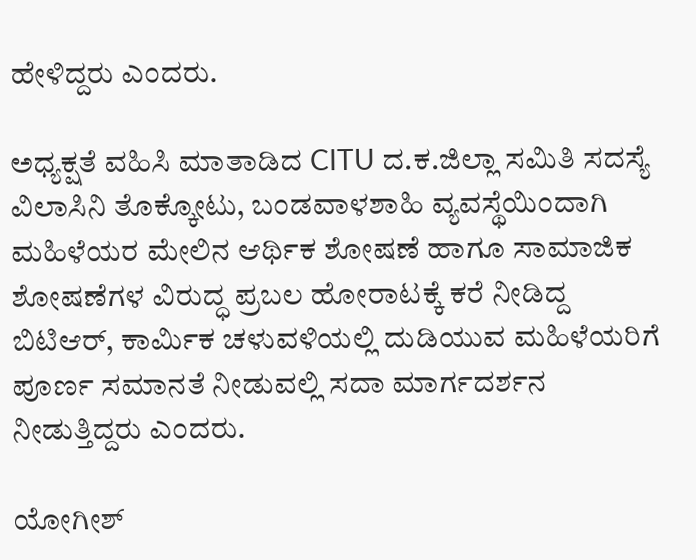ಹೇಳಿದ್ದರು ಎಂದರು.

ಅಧ್ಯಕ್ಷತೆ ವಹಿಸಿ ಮಾತಾಡಿದ CITU ದ.ಕ.ಜಿಲ್ಲಾ ಸಮಿತಿ ಸದಸ್ಯೆ ವಿಲಾಸಿನಿ‌ ತೊಕ್ಕೋಟು, ಬಂಡವಾಳಶಾಹಿ ವ್ಯವಸ್ಥೆಯಿಂದಾಗಿ ಮಹಿಳೆಯರ ಮೇಲಿನ ಆರ್ಥಿಕ ಶೋಷಣೆ ಹಾಗೂ ಸಾಮಾಜಿಕ ಶೋಷಣೆಗಳ ವಿರುದ್ಧ ಪ್ರಬಲ ಹೋರಾಟಕ್ಕೆ ಕರೆ ನೀಡಿದ್ದ ಬಿಟಿಆರ್, ಕಾರ್ಮಿಕ ಚಳುವಳಿಯಲ್ಲಿ ದುಡಿಯುವ ಮಹಿಳೆಯರಿಗೆ ಪೂರ್ಣ ಸಮಾನತೆ ನೀಡುವಲ್ಲಿ ಸದಾ ಮಾರ್ಗದರ್ಶನ ನೀಡುತ್ತಿದ್ದರು ಎಂದರು.

ಯೋಗೀಶ್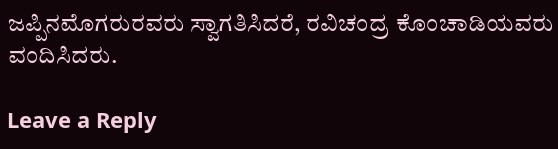ಜಪ್ಪಿನಮೊಗರುರವರು ಸ್ವಾಗತಿಸಿದರೆ, ರವಿಚಂದ್ರ ಕೊಂಚಾಡಿಯವರು ವಂದಿಸಿದರು.

Leave a Reply